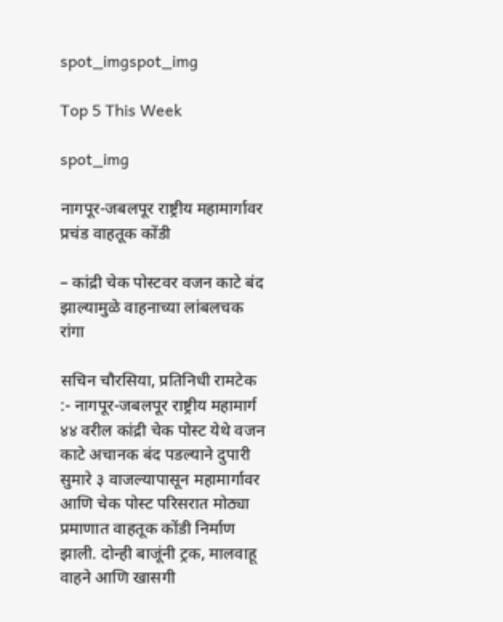spot_imgspot_img

Top 5 This Week

spot_img

नागपूर-जबलपूर राष्ट्रीय महामार्गावर प्रचंड वाहतूक कोंडी

– कांद्री चेक पोस्टवर वजन काटे बंद झाल्यामुळे वाहनाच्या लांबलचक रांगा

सचिन चौरसिया, प्रतिनिधी रामटेक :- नागपूर-जबलपूर राष्ट्रीय महामार्ग ४४ वरील कांद्री चेक पोस्ट येथे वजन काटे अचानक बंद पडल्याने दुपारी सुमारे ३ वाजल्यापासून महामार्गावर आणि चेक पोस्ट परिसरात मोठ्या प्रमाणात वाहतूक कोंडी निर्माण झाली. दोन्ही बाजूंनी ट्रक, मालवाहू वाहने आणि खासगी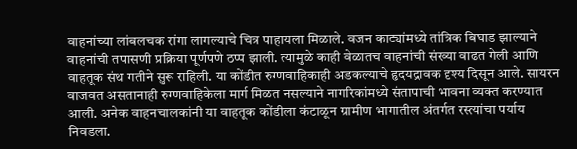वाहनांच्या लांबलचक रांगा लागल्याचे चित्र पाहायला मिळाले. वजन काट्यांमध्ये तांत्रिक बिघाड झाल्याने वाहनांची तपासणी प्रक्रिया पूर्णपणे ठप्प झाली. त्यामुळे काही वेळातच वाहनांची संख्या वाढत गेली आणि वाहतूक संथ गतीने सुरू राहिली. या कोंडीत रुग्णवाहिकाही अडकल्याचे हृदयद्रावक दृश्य दिसून आले. सायरन वाजवत असतानाही रुग्णवाहिकेला मार्ग मिळत नसल्याने नागरिकांमध्ये संतापाची भावना व्यक्त करण्यात आली. अनेक वाहनचालकांनी या वाहतूक कोंडीला कंटाळून ग्रामीण भागातील अंतर्गत रस्त्यांचा पर्याय निवडला.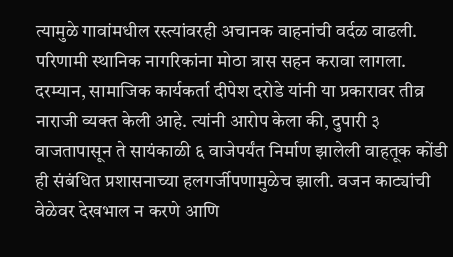त्यामुळे गावांमधील रस्त्यांवरही अचानक वाहनांची वर्दळ वाढली. परिणामी स्थानिक नागरिकांना मोठा त्रास सहन करावा लागला. दरम्यान, सामाजिक कार्यकर्ता दीपेश दरोडे यांनी या प्रकारावर तीव्र नाराजी व्यक्त केली आहे. त्यांनी आरोप केला की, दुपारी ३ वाजतापासून ते सायंकाळी ६ वाजेपर्यंत निर्माण झालेली वाहतूक कोंडी ही संबंधित प्रशासनाच्या हलगर्जीपणामुळेच झाली. वजन काट्यांची वेळेवर देखभाल न करणे आणि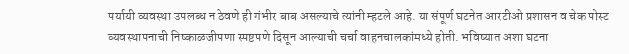पर्यायी व्यवस्था उपलब्ध न ठेवणे ही गंभीर बाब असल्याचे त्यांनी म्हटले आहे. या संपूर्ण घटनेत आरटीओ प्रशासन व चेक पोस्ट व्यवस्थापनाची निष्काळजीपणा स्पष्टपणे दिसून आल्याची चर्चा वाहनचालकांमध्ये होती. भविष्यात अशा घटना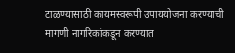टाळण्यासाठी कायमस्वरूपी उपाययोजना करण्याची मागणी नागरिकांकडून करण्यात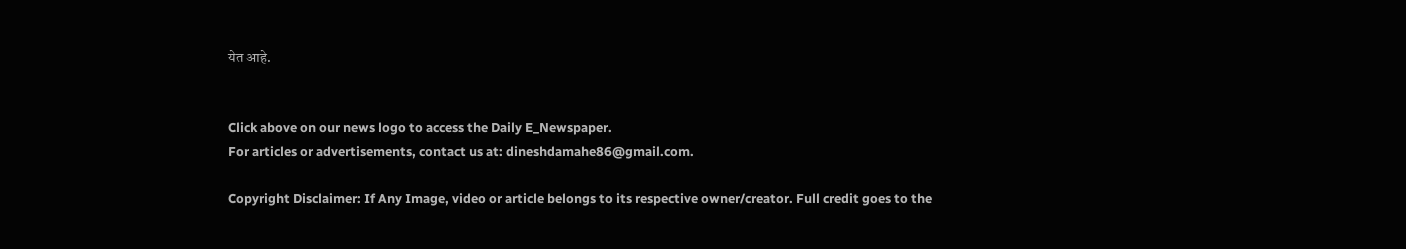येत आहे.


Click above on our news logo to access the Daily E_Newspaper.
For articles or advertisements, contact us at: dineshdamahe86@gmail.com.

Copyright Disclaimer: If Any Image, video or article belongs to its respective owner/creator. Full credit goes to the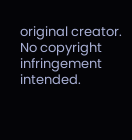original creator. No copyright infringement intended.